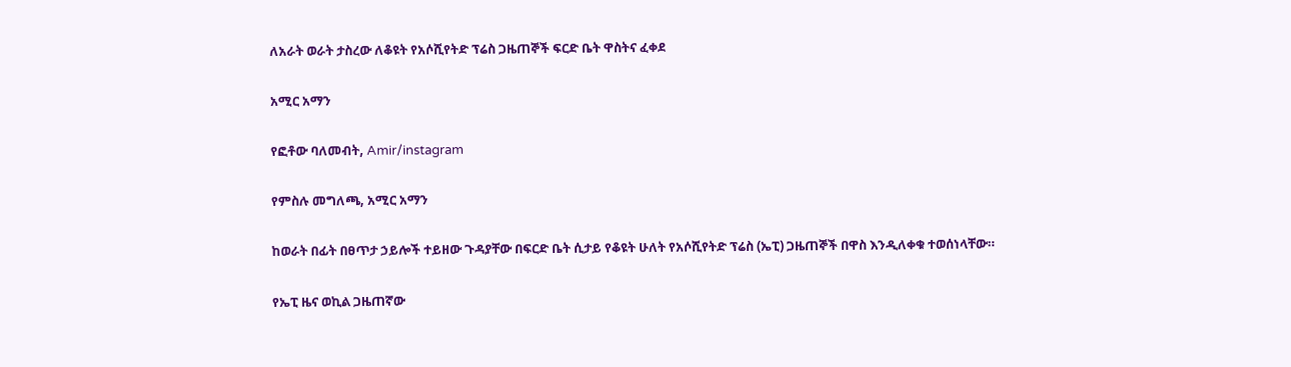ለአራት ወራት ታስረው ለቆዩት የአሶሺየትድ ፕሬስ ጋዜጠኞች ፍርድ ቤት ዋስትና ፈቀደ

አሚር አማን

የፎቶው ባለመብት, Amir/instagram

የምስሉ መግለጫ, አሚር አማን

ከወራት በፊት በፀጥታ ኃይሎች ተይዘው ጉዳያቸው በፍርድ ቤት ሲታይ የቆዩት ሁለት የአሶሺየትድ ፕሬስ (ኤፒ) ጋዜጠኞች በዋስ እንዲለቀቁ ተወሰነላቸው።

የኤፒ ዜና ወኪል ጋዜጠኛው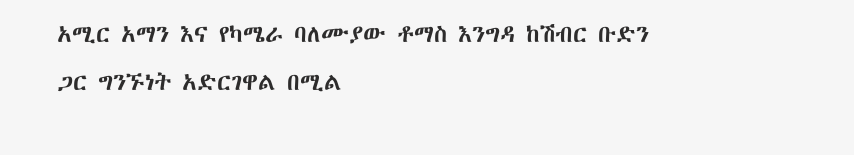አሚር አማን እና የካሜራ ባለሙያው ቶማስ እንግዳ ከሽብር ቡድን ጋር ግንኙነት አድርገዋል በሚል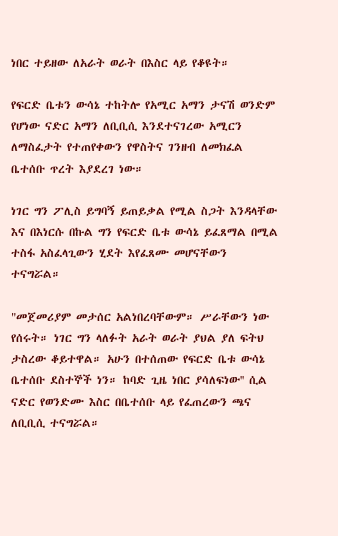ነበር ተይዘው ለአራት ወራት በእስር ላይ የቆዩት።

የፍርድ ቤቱን ውሳኔ ተከትሎ የአሚር አማን ታናሽ ወንድም የሆነው ናድር አማን ለቢቢሲ እንደተናገረው አሚርን ለማስፈታት የተጠየቀውን የዋስትና ገንዘብ ለመክፈል ቤተሰቡ ጥረት እያደረገ ነው።

ነገር ግን ፖሊስ ይግባኝ ይጠይቃል የሚል ስጋት እንዳላቸው እና በእነርሱ በኩል ግን የፍርድ ቤቱ ውሳኔ ይፈጸማል በሚል ተስፋ አስፈላጊውን ሂደት እየፈጸሙ መሆናቸውን ተናግሯል።

"መጀመሪያም መታሰር አልነበረባቸውም። ሥራቸውን ነው የሰሩት። ነገር ግን ላለፉት አራት ወራት ያህል ያለ ፍትህ ታስረው ቆይተዋል። አሁን በተሰጠው የፍርድ ቤቱ ውሳኔ ቤተሰቡ ደስተኞች ነን። ከባድ ጊዜ ነበር ያሳለፍነው'' ሲል ናድር የወንድሙ እስር በቤተሰቡ ላይ የፈጠረውን ጫና ለቢቢሲ ተናግሯል።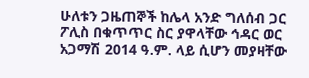ሁለቱን ጋዜጠኞች ከሌላ አንድ ግለሰብ ጋር ፖሊስ በቁጥጥር ስር ያዋላቸው ኅዳር ወር አጋማሽ 2014 ዓ.ም. ላይ ሲሆን መያዛቸው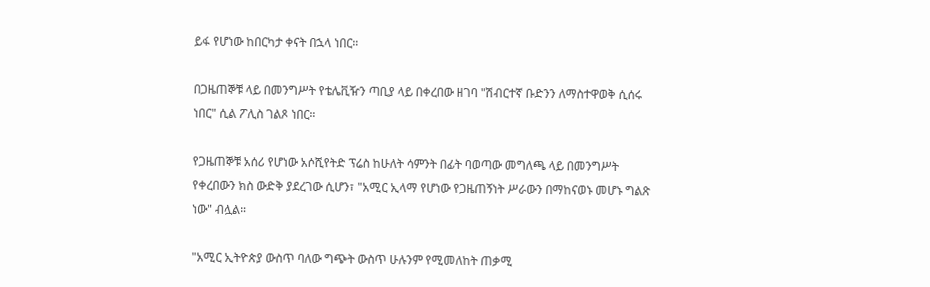ይፋ የሆነው ከበርካታ ቀናት በኋላ ነበር።

በጋዜጠኞቹ ላይ በመንግሥት የቴሌቪዥን ጣቢያ ላይ በቀረበው ዘገባ "ሽብርተኛ ቡድንን ለማስተዋወቅ ሲሰሩ ነበር" ሲል ፖሊስ ገልጾ ነበር።

የጋዜጠኞቹ አሰሪ የሆነው አሶሺየትድ ፕሬስ ከሁለት ሳምንት በፊት ባወጣው መግለጫ ላይ በመንግሥት የቀረበውን ክስ ውድቅ ያደረገው ሲሆን፣ "አሚር ኢላማ የሆነው የጋዜጠኝነት ሥራውን በማከናወኑ መሆኑ ግልጽ ነው" ብሏል።

"አሚር ኢትዮጵያ ውስጥ ባለው ግጭት ውስጥ ሁሉንም የሚመለከት ጠቃሚ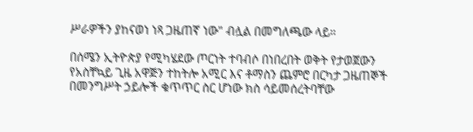ሥራዎችን ያከናወነ ነጻ ጋዜጠኛ ነው" ብሏል በመግለጫው ላይ።

በሰሜን ኢትዮጵያ የሚካሄደው ጦርነት ተባብሶ በነበረበት ወቅት የታወጀውን የአስቸኳይ ጊዜ አዋጅን ተከትሎ አሚር እና ቶማስን ጨምሮ በርካታ ጋዜጠኞች በመንግሥት ኃይሎች ቁጥጥር ስር ሆነው ክስ ሳይመሰረትባቸው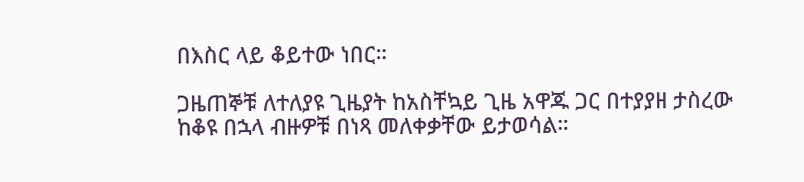በእስር ላይ ቆይተው ነበር።

ጋዜጠኞቹ ለተለያዩ ጊዜያት ከአስቸኳይ ጊዜ አዋጁ ጋር በተያያዘ ታስረው ከቆዩ በኋላ ብዙዎቹ በነጻ መለቀቃቸው ይታወሳል።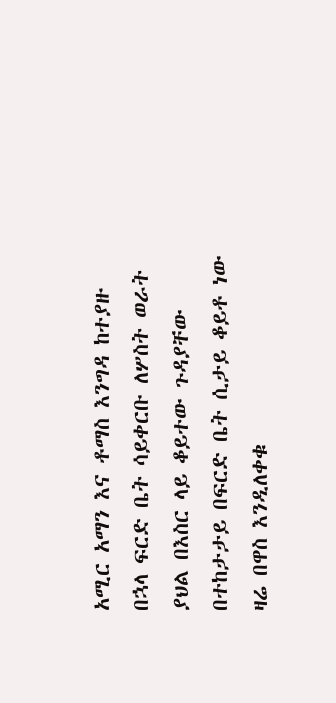አሚር አማን እና ቶማስ እንግዳ ከተያዙ በኋላ ፍርድ ቤት ሳይቀርቡ ለሦስት ወራት ያህል በእስር ላይ ቆይተው ጉዳያቸው በተከታታይ በፍርድ ቤት ሲታይ ቆይቶ ነው ዛሬ በዋስ እንዲለቀቁ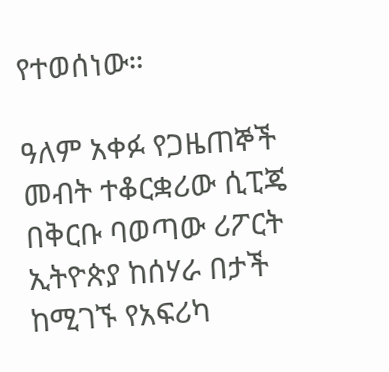የተወሰነው።

ዓለም አቀፉ የጋዜጠኞች መብት ተቆርቋሪው ሲፒጄ በቅርቡ ባወጣው ሪፖርት ኢትዮጵያ ከሰሃራ በታች ከሚገኙ የአፍሪካ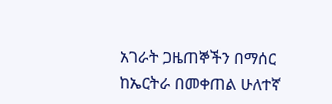አገራት ጋዜጠኞችን በማሰር ከኤርትራ በመቀጠል ሁለተኛ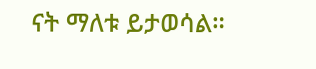ናት ማለቱ ይታወሳል።